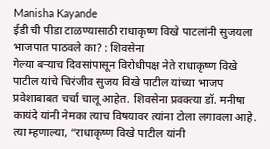Manisha Kayande
ईडी ची पीडा टाळण्यासाठी राधाकृष्ण विखे पाटलांनी सुजयला भाजपात पाठवले का? : शिवसेना
गेल्या बऱ्याच दिवसांपासून विरोधीपक्ष नेते राधाकृष्ण विखे पाटील यांचे चिरंजीव सुजय विखे पाटील यांच्या भाजप प्रवेशाबाबत चर्चा चालू आहेत. शिवसेना प्रवक्त्या डॉ. मनीषा कायंदे यांनी नेमका त्याच विषयावर त्यांना टोला लगावला आहे. त्या म्हणाल्या, “राधाकृष्ण विखे पाटील यांनी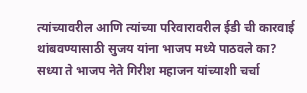त्यांच्यावरील आणि त्यांच्या परिवारावरील ईडी ची कारवाई थांबवण्यासाठी सुजय यांना भाजप मध्ये पाठवले का? सध्या ते भाजप नेते गिरीश महाजन यांच्याशी चर्चा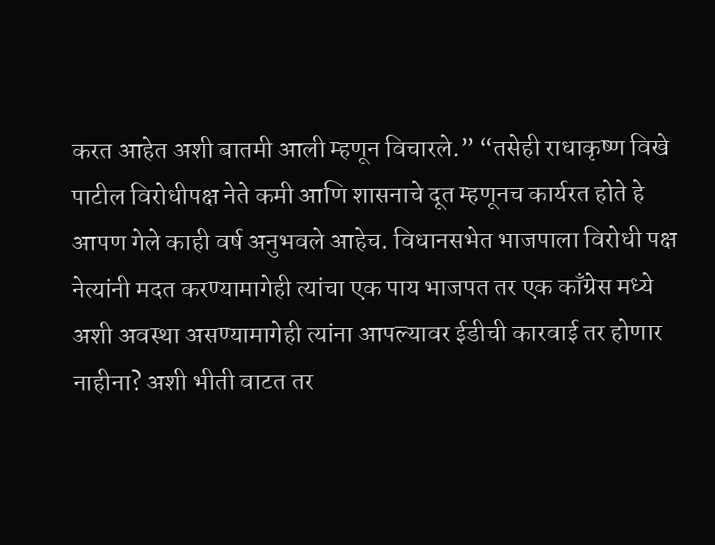करत आहेत अशी बातमी आली म्हणून विचारले.” “तसेही राधाकृष्ण विखे पाटील विरोधीपक्ष नेते कमी आणि शासनाचे दूत म्हणूनच कार्यरत होते हे आपण गेले काही वर्ष अनुभवले आहेच. विधानसभेत भाजपाला विरोधी पक्ष नेत्यांनी मदत करण्यामागेही त्यांचा एक पाय भाजपत तर एक काँग्रेस मध्ये अशी अवस्था असण्यामागेही त्यांना आपल्यावर ईडीची कारवाई तर होणार नाहीना? अशी भीती वाटत तर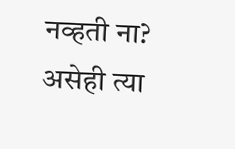नव्हती ना? असेही त्या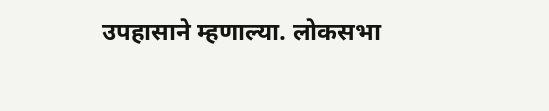उपहासाने म्हणाल्या. लोकसभा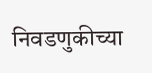निवडणुकीच्या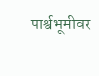पार्श्वभूमीवर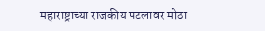महाराष्ट्राच्या राजकीय पटलावर मोठा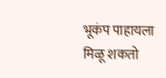भूकंप पाहायला मिळू शकतो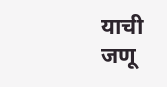याची जणू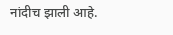नांदीच झाली आहे.